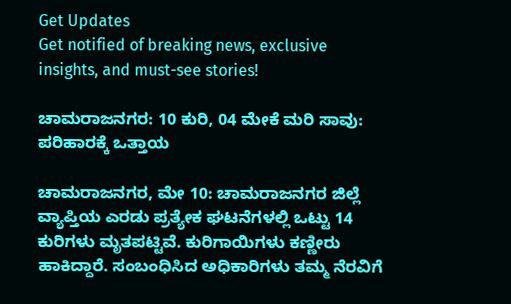Get Updates
Get notified of breaking news, exclusive insights, and must-see stories!

ಚಾಮರಾಜನಗರ: 10 ಕುರಿ, 04 ಮೇಕೆ ಮರಿ ಸಾವು: ಪರಿಹಾರಕ್ಕೆ ಒತ್ತಾಯ

ಚಾಮರಾಜನಗರ, ಮೇ 10: ಚಾಮರಾಜನಗರ ಜಿಲ್ಲೆ ವ್ಯಾಪ್ತಿಯ ಎರಡು ಪ್ರತ್ಯೇಕ ಘಟನೆಗಳಲ್ಲಿ ಒಟ್ಟು 14 ಕುರಿಗಳು ಮೃತಪಟ್ಟಿವೆ. ಕುರಿಗಾಯಿಗಳು ಕಣ್ಣೀರು ಹಾಕಿದ್ದಾರೆ. ಸಂಬಂಧಿಸಿದ ಅಧಿಕಾರಿಗಳು ತಮ್ಮ ನೆರವಿಗೆ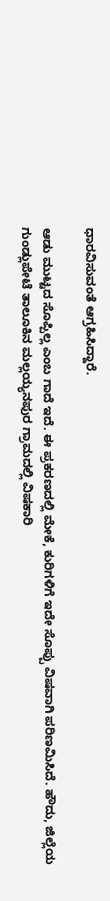ಧಾರವಿಸುವಂತೆ ಆಗ್ರಹಿಸಿದ್ದಾರೆ.

ಆಡು ಮುಟ್ಟದ ಸೊಪ್ಪಿಲ್ಲ ಎಂಬ ಗಾದೆ ಇದೆ. ಈ ಪ್ರಕರಣದಲ್ಲಿ ಮೇಕೆ, ಕುರಿಗಳಿಗೆ ಇದೇ ಸೊಪ್ಪು ವಿಷವಾಗಿ ಪರಿಣಮಿಸಿದೆ. ಹೌದು, ಜಿಲ್ಲೆಯ ಗುಂಡ್ಲುಪೇಟೆ ತಾಲೂಕಿನ ಮಲ್ಲಯ್ಯನಪುರ ಗ್ರಾಮದಲ್ಲಿ ವಿಷಕಾರಿ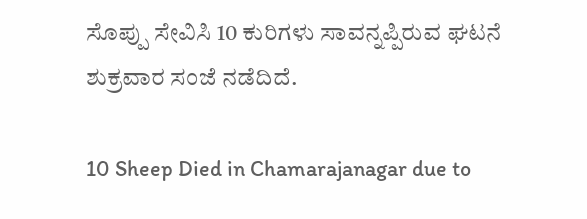ಸೊಪ್ಪು ಸೇವಿಸಿ 10 ಕುರಿಗಳು ಸಾವನ್ನಪ್ಪಿರುವ ಘಟನೆ ಶುಕ್ರವಾರ ಸಂಜೆ ನಡೆದಿದೆ.

10 Sheep Died in Chamarajanagar due to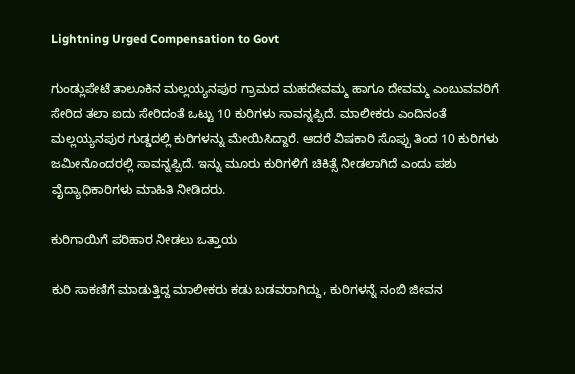Lightning Urged Compensation to Govt

ಗುಂಡ್ಲುಪೇಟೆ ತಾಲೂಕಿನ ಮಲ್ಲಯ್ಯನಪುರ ಗ್ರಾಮದ ಮಹದೇವಮ್ಮ ಹಾಗೂ ದೇವಮ್ಮ ಎಂಬುವವರಿಗೆ ಸೇರಿದ ತಲಾ ಐದು ಸೇರಿದಂತೆ ಒಟ್ಟು 10 ಕುರಿಗಳು ಸಾವನ್ನಪ್ಪಿದೆ. ಮಾಲೀಕರು ಎಂದಿನಂತೆ ಮಲ್ಲಯ್ಯನಪುರ ಗುಡ್ಡದಲ್ಲಿ ಕುರಿಗಳನ್ನು ಮೇಯಿಸಿದ್ದಾರೆ. ಆದರೆ ವಿಷಕಾರಿ ಸೊಪ್ಪು ತಿಂದ 10 ಕುರಿಗಳು ಜಮೀನೊಂದರಲ್ಲಿ ಸಾವನ್ನಪ್ಪಿದೆ. ಇನ್ನು ಮೂರು ಕುರಿಗಳಿಗೆ ಚಿಕಿತ್ಸೆ ನೀಡಲಾಗಿದೆ ಎಂದು ಪಶು ವೈದ್ಯಾಧಿಕಾರಿಗಳು ಮಾಹಿತಿ ನೀಡಿದರು.

ಕುರಿಗಾಯಿಗೆ ಪರಿಹಾರ ನೀಡಲು ಒತ್ತಾಯ

ಕುರಿ ಸಾಕಣಿಗೆ ಮಾಡುತ್ತಿದ್ದ ಮಾಲೀಕರು ಕಡು ಬಡವರಾಗಿದ್ದು, ಕುರಿಗಳನ್ನೆ ನಂಬಿ ಜೀವನ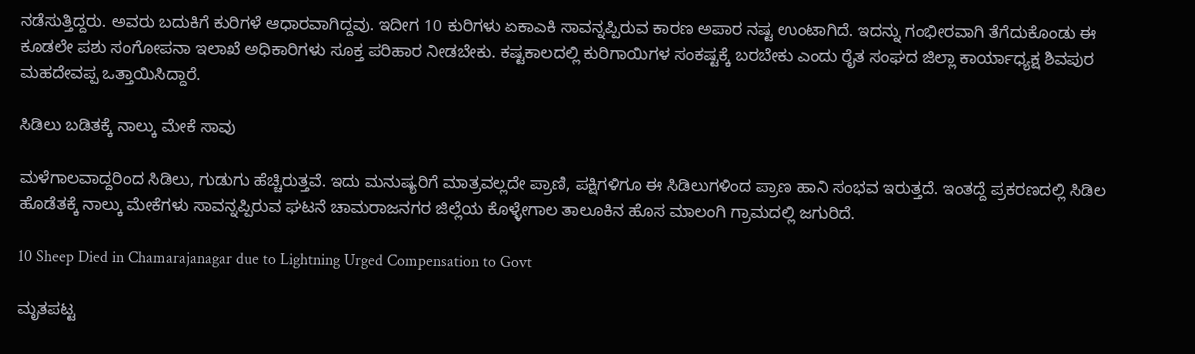ನಡೆಸುತ್ತಿದ್ದರು. ಅವರು ಬದುಕಿಗೆ ಕುರಿಗಳೆ ಆಧಾರವಾಗಿದ್ದವು. ಇದೀಗ 10 ಕುರಿಗಳು ಏಕಾಎಕಿ ಸಾವನ್ನಪ್ಪಿರುವ ಕಾರಣ ಅಪಾರ ನಷ್ಟ ಉಂಟಾಗಿದೆ. ಇದನ್ನು ಗಂಭೀರವಾಗಿ ತೆಗೆದುಕೊಂಡು ಈ ಕೂಡಲೇ ಪಶು ಸಂಗೋಪನಾ ಇಲಾಖೆ ಅಧಿಕಾರಿಗಳು ಸೂಕ್ತ ಪರಿಹಾರ ನೀಡಬೇಕು. ಕಷ್ಟಕಾಲದಲ್ಲಿ ಕುರಿಗಾಯಿಗಳ ಸಂಕಷ್ಟಕ್ಕೆ ಬರಬೇಕು ಎಂದು ರೈತ ಸಂಘದ ಜಿಲ್ಲಾ ಕಾರ್ಯಾಧ್ಯಕ್ಷ ಶಿವಪುರ ಮಹದೇವಪ್ಪ ಒತ್ತಾಯಿಸಿದ್ದಾರೆ.

ಸಿಡಿಲು ಬಡಿತಕ್ಕೆ ನಾಲ್ಕು ಮೇಕೆ ಸಾವು

ಮಳೆಗಾಲವಾದ್ದರಿಂದ ಸಿಡಿಲು, ಗುಡುಗು ಹೆಚ್ಚಿರುತ್ತವೆ. ಇದು ಮನುಷ್ಯರಿಗೆ ಮಾತ್ರವಲ್ಲದೇ ಪ್ರಾಣಿ, ಪಕ್ಷಿಗಳಿಗೂ ಈ ಸಿಡಿಲುಗಳಿಂದ ಪ್ರಾಣ ಹಾನಿ ಸಂಭವ ಇರುತ್ತದೆ. ಇಂತದ್ದೆ ಪ್ರಕರಣದಲ್ಲಿ ಸಿಡಿಲ ಹೊಡೆತಕ್ಕೆ ನಾಲ್ಕು ಮೇಕೆಗಳು ಸಾವನ್ನಪ್ಪಿರುವ ಘಟನೆ ಚಾಮರಾಜನಗರ ಜಿಲ್ಲೆಯ ಕೊಳ್ಳೇಗಾಲ ತಾಲೂಕಿನ ಹೊಸ ಮಾಲಂಗಿ ಗ್ರಾಮದಲ್ಲಿ ಜಗುರಿದೆ.

10 Sheep Died in Chamarajanagar due to Lightning Urged Compensation to Govt

ಮೃತಪಟ್ಟ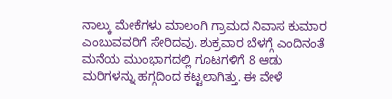ನಾಲ್ಕು ಮೇಕೆಗಳು ಮಾಲಂಗಿ ಗ್ರಾಮದ ನಿವಾಸ ಕುಮಾರ ಎಂಬುವವರಿಗೆ ಸೇರಿದವು. ಶುಕ್ರವಾರ ಬೆಳಗ್ಗೆ ಎಂದಿನಂತೆ ಮನೆಯ ಮುಂಭಾಗದಲ್ಲಿ ಗೂಟಗಳಿಗೆ 8 ಆಡು ಮರಿಗಳನ್ನು ಹಗ್ಗದಿಂದ ಕಟ್ಟಲಾಗಿತ್ತು. ಈ ವೇಳೆ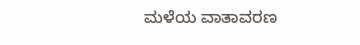ಮಳೆಯ ವಾತಾವರಣ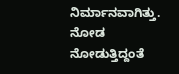ನಿರ್ಮಾನವಾಗಿತ್ತು. ನೋಡ ನೋಡುತ್ತಿದ್ದಂತೆ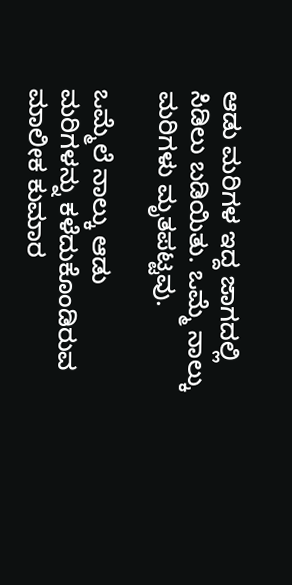ಆಡು ಮರಿಗಳ ಇದ್ದ ಜಾಗದಲ್ಲಿ ಸಿಡಿಲು ಬಡಿಯಿತು. ಒಮ್ಮೆ ನಾಲ್ಕು ಮರಿಗಳು ಮೃತಪಟ್ಟವು.

ಒಮ್ಮೆಲೆ ನಾಲ್ಕು ಆಡು ಮರಿಗಳನ್ನು ಕಳೆದುಕೊಂಡಿರುವ ಮಾಲೀಕ ಕುಮಾರ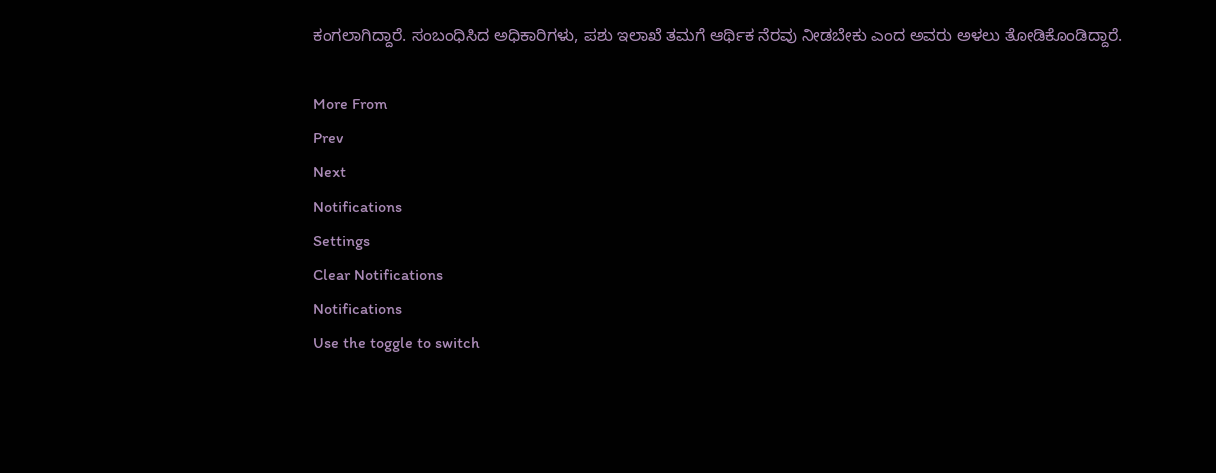ಕಂಗಲಾಗಿದ್ದಾರೆ. ಸಂಬಂಧಿಸಿದ ಅಧಿಕಾರಿಗಳು, ಪಶು ಇಲಾಖೆ ತಮಗೆ ಆರ್ಥಿಕ ನೆರವು ನೀಡಬೇಕು ಎಂದ ಅವರು ಅಳಲು ತೋಡಿಕೊಂಡಿದ್ದಾರೆ.

More From
Prev
Next
Notifications
Settings
Clear Notifications
Notifications
Use the toggle to switch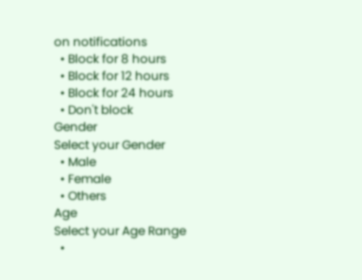on notifications
  • Block for 8 hours
  • Block for 12 hours
  • Block for 24 hours
  • Don't block
Gender
Select your Gender
  • Male
  • Female
  • Others
Age
Select your Age Range
  •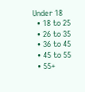Under 18
  • 18 to 25
  • 26 to 35
  • 36 to 45
  • 45 to 55
  • 55+